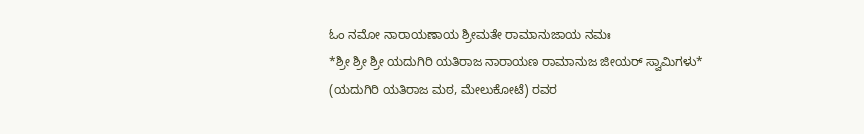ಓಂ ನಮೋ ನಾರಾಯಣಾಯ ಶ್ರೀಮತೇ ರಾಮಾನುಜಾಯ ನಮಃ
*ಶ್ರೀ ಶ್ರೀ ಶ್ರೀ ಯದುಗಿರಿ ಯತಿರಾಜ ನಾರಾಯಣ ರಾಮಾನುಜ ಜೀಯರ್ ಸ್ವಾಮಿಗಳು*
(ಯದುಗಿರಿ ಯತಿರಾಜ ಮಠ, ಮೇಲುಕೋಟೆ) ರವರ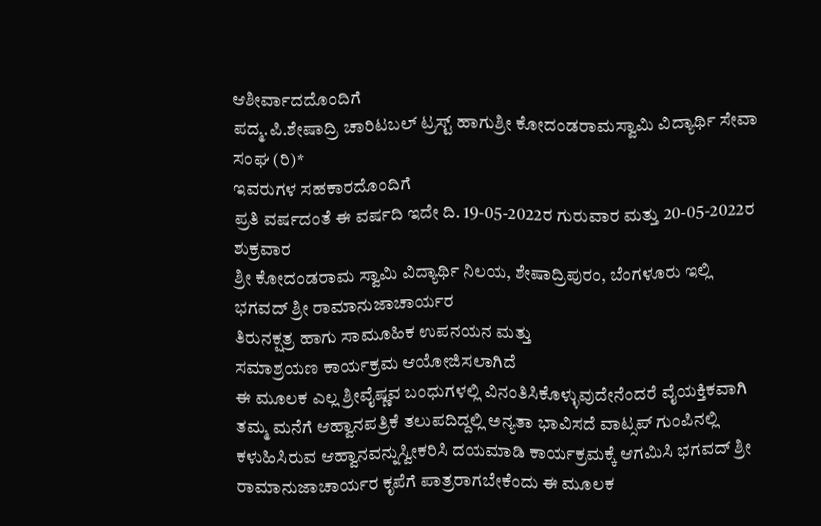ಆಶೀರ್ವಾದದೊಂದಿಗೆ
ಪದ್ಮ.ಪಿ.ಶೇಷಾದ್ರಿ ಚಾರಿಟಬಲ್ ಟ್ರಸ್ಟ್ ಹಾಗುಶ್ರೀ ಕೋದಂಡರಾಮಸ್ವಾಮಿ ವಿದ್ಯಾರ್ಥಿ ಸೇವಾ ಸಂಘ (ರಿ)*
ಇವರುಗಳ ಸಹಕಾರದೊಂದಿಗೆ
ಪ್ರತಿ ವರ್ಷದಂತೆ ಈ ವರ್ಷದಿ ಇದೇ ದಿ. 19-05-2022ರ ಗುರುವಾರ ಮತ್ತು 20-05-2022ರ ಶುಕ್ರವಾರ
ಶ್ರೀ ಕೋದಂಡರಾಮ ಸ್ವಾಮಿ ವಿದ್ಯಾರ್ಥಿ ನಿಲಯ, ಶೇಷಾದ್ರಿಪುರಂ, ಬೆಂಗಳೂರು ಇಲ್ಲಿ
ಭಗವದ್ ಶ್ರೀ ರಾಮಾನುಜಾಚಾರ್ಯರ
ತಿರುನಕ್ಷತ್ರ ಹಾಗು ಸಾಮೂಹಿಕ ಉಪನಯನ ಮತ್ತು
ಸಮಾಶ್ರಯಣ ಕಾರ್ಯಕ್ರಮ ಆಯೋಜಿಸಲಾಗಿದೆ
ಈ ಮೂಲಕ ಎಲ್ಲ ಶ್ರೀವೈಷ್ಣವ ಬಂಧುಗಳಲ್ಲಿ ವಿನಂತಿಸಿಕೊಳ್ಳುವುದೇನೆಂದರೆ ವೈಯಕ್ತಿಕವಾಗಿ ತಮ್ಮ ಮನೆಗೆ ಆಹ್ವಾನಪತ್ರಿಕೆ ತಲುಪದಿದ್ದಲ್ಲಿ ಅನ್ಯತಾ ಭಾವಿಸದೆ ವಾಟ್ಸಪ್ ಗುಂಪಿನಲ್ಲಿ ಕಳುಹಿಸಿರುವ ಆಹ್ವಾನವನ್ನುಸ್ವೀಕರಿಸಿ ದಯಮಾಡಿ ಕಾರ್ಯಕ್ರಮಕ್ಕೆ ಆಗಮಿಸಿ ಭಗವದ್ ಶ್ರೀ ರಾಮಾನುಜಾಚಾರ್ಯರ ಕೃಪೆಗೆ ಪಾತ್ರರಾಗಬೇಕೆಂದು ಈ ಮೂಲಕ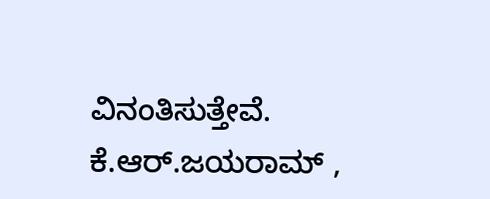ವಿನಂತಿಸುತ್ತೇವೆ.
ಕೆ.ಆರ್.ಜಯರಾಮ್ ,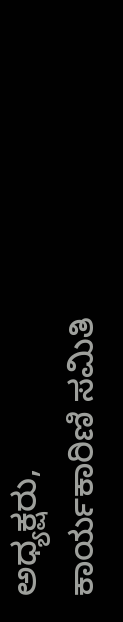ಅಧ್ಯಕ್ಷರು,
ಕಾರ್ಯಕಾರಿಣಿ ಸಮಿತಿ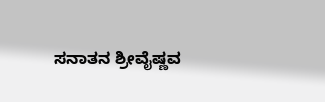ಸನಾತನ ಶ್ರೀವೈಷ್ಣವ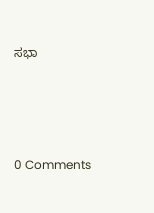ಸಭಾ




0 Comments